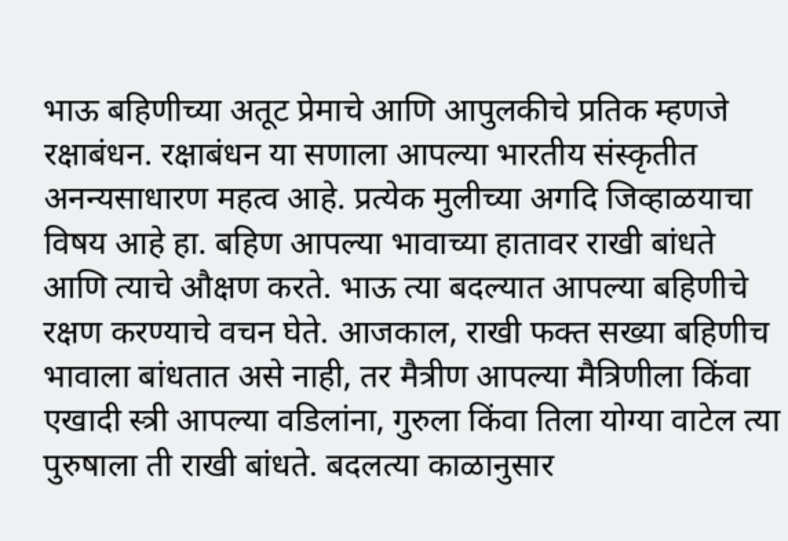भाऊ बहिणीच्या अतूट प्रेमाचे आणि आपुलकीचे प्रतिक म्हणजे रक्षाबंधन. रक्षाबंधन या सणाला आपल्या भारतीय संस्कृतीत अनन्यसाधारण महत्व आहे. प्रत्येक मुलीच्या अगदि जिव्हाळयाचा विषय आहे हा. बहिण आपल्या भावाच्या हातावर राखी बांधते आणि त्याचे औक्षण करते. भाऊ त्या बदल्यात आपल्या बहिणीचे रक्षण करण्याचे वचन घेते. आजकाल, राखी फक्त सख्या बहिणीच भावाला बांधतात असे नाही, तर मैत्रीण आपल्या मैत्रिणीला किंवा एखादी स्त्री आपल्या वडिलांना, गुरुला किंवा तिला योग्या वाटेल त्या पुरुषाला ती राखी बांधते. बदलत्या काळानुसार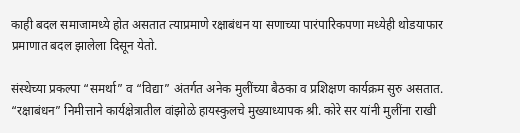काही बदल समाजामध्ये होत असतात त्याप्रमाणे रक्षाबंधन या सणाच्या पारंपारिकपणा मध्येही थोडयाफार प्रमाणात बदल झालेला दिसून येतो.

संस्थेच्या प्रकल्पा “समर्था” व “विद्या” अंतर्गत अनेक मुलींच्या बैठका व प्रशिक्षण कार्यक्रम सुरु असतात. “रक्षाबंधन” निमीत्ताने कार्यक्षेत्रातील वांझोळे हायस्कुलचे मुख्याध्यापक श्री. कोरे सर यांनी मुलींना राखी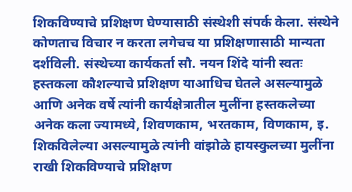शिकविण्याचे प्रशिक्षण घेण्यासाठी संस्थेशी संपर्क केला. संस्थेने कोणताच विचार न करता लगेचच या प्रशिक्षणासाठी मान्यता दर्शविली. संस्थेच्या कार्यकर्ता सौ. नयन शिंदे यांनी स्वतः हस्तकला कौशल्याचे प्रशिक्षण याआधिच घेतले असल्यामुळे आणि अनेक वर्षे त्यांनी कार्यक्षेत्रातील मुलींना हस्तकलेच्या अनेक कला ज्यामध्ये, शिवणकाम, भरतकाम, विणकाम, इ. शिकविलेल्या असल्यामुळे त्यांनी वांझोळे हायस्कुलच्या मुलींना राखी शिकविण्याचे प्रशिक्षण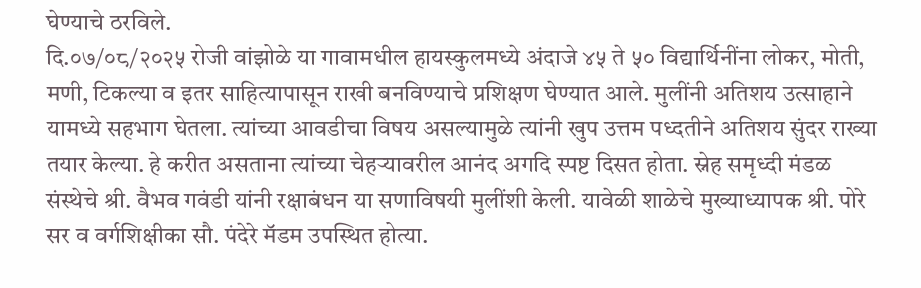घेण्याचे ठरविले.
दि.०७/०८/२०२५ रोजी वांझोळे या गावामधील हायस्कुलमध्ये अंदाजे ४५ ते ५० विद्यार्थिनींना लोकर, मोती, मणी, टिकल्या व इतर साहित्यापासून राखी बनविण्याचे प्रशिक्षण घेण्यात आले. मुलींनी अतिशय उत्साहाने यामध्ये सहभाग घेतला. त्यांच्या आवडीचा विषय असल्यामुळे त्यांनी खुप उत्तम पध्दतीने अतिशय सुंदर राख्या तयार केल्या. हे करीत असताना त्यांच्या चेहऱ्यावरील आनंद अगदि स्पष्ट दिसत होता. स्नेह समृध्दी मंडळ संस्थेचे श्री. वैभव गवंडी यांनी रक्षाबंधन या सणाविषयी मुलींशी केली. यावेळी शाळेचे मुख्याध्यापक श्री. पोरे सर व वर्गशिक्षीका सौ. पंदेरे मॅडम उपस्थित होत्या.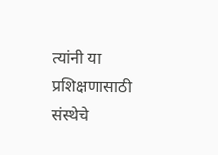त्यांनी या प्रशिक्षणासाठी संस्थेचे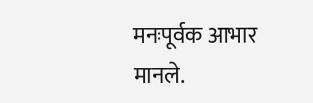मनःपूर्वक आभार मानले.